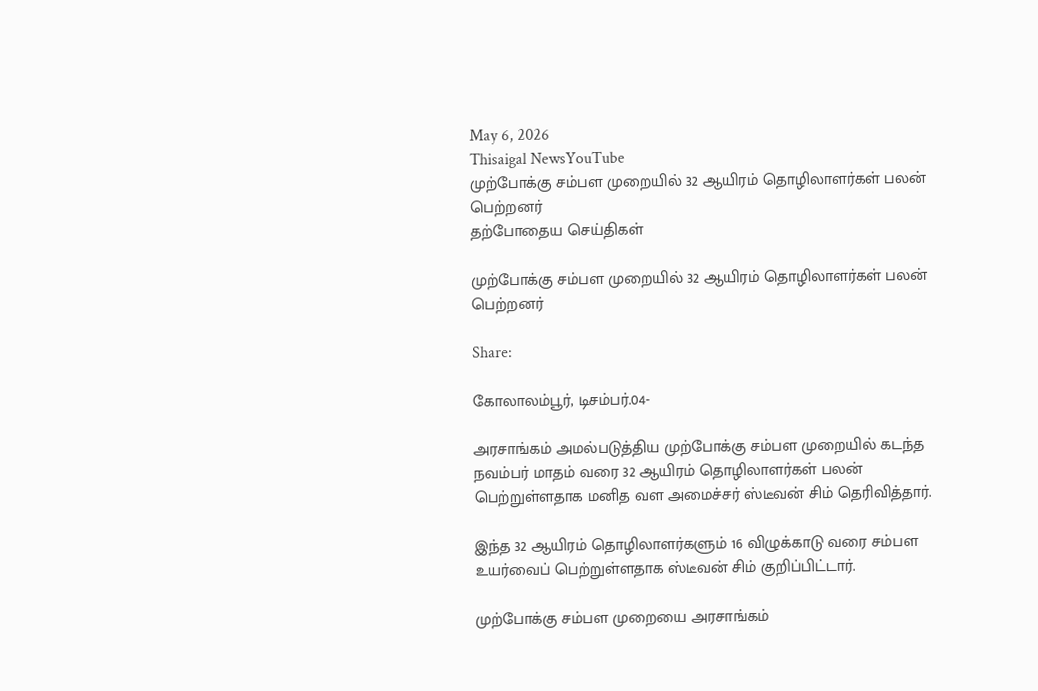May 6, 2026
Thisaigal NewsYouTube
முற்போக்கு சம்பள முறையில் 32 ஆயிரம் தொழிலாளர்கள் பலன் பெற்றனர்
தற்போதைய செய்திகள்

முற்போக்கு சம்பள முறையில் 32 ஆயிரம் தொழிலாளர்கள் பலன் பெற்றனர்

Share:

கோலாலம்பூர், டிசம்பர்.04-

அரசாங்கம் அமல்படுத்திய முற்போக்கு சம்பள முறையில் கடந்த நவம்பர் மாதம் வரை 32 ஆயிரம் தொழிலாளர்கள் பலன் பெற்றுள்ளதாக மனித வள அமைச்சர் ஸ்டீவன் சிம் தெரிவித்தார்.

இந்த 32 ஆயிரம் தொழிலாளர்களும் 16 விழுக்காடு வரை சம்பள உயர்வைப் பெற்றுள்ளதாக ஸ்டீவன் சிம் குறிப்பிட்டார்.

முற்போக்கு சம்பள முறையை அரசாங்கம்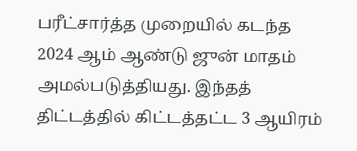பரீட்சார்த்த முறையில் கடந்த 2024 ஆம் ஆண்டு ஜுன் மாதம் அமல்படுத்தியது. இந்தத் திட்டத்தில் கிட்டத்தட்ட 3 ஆயிரம்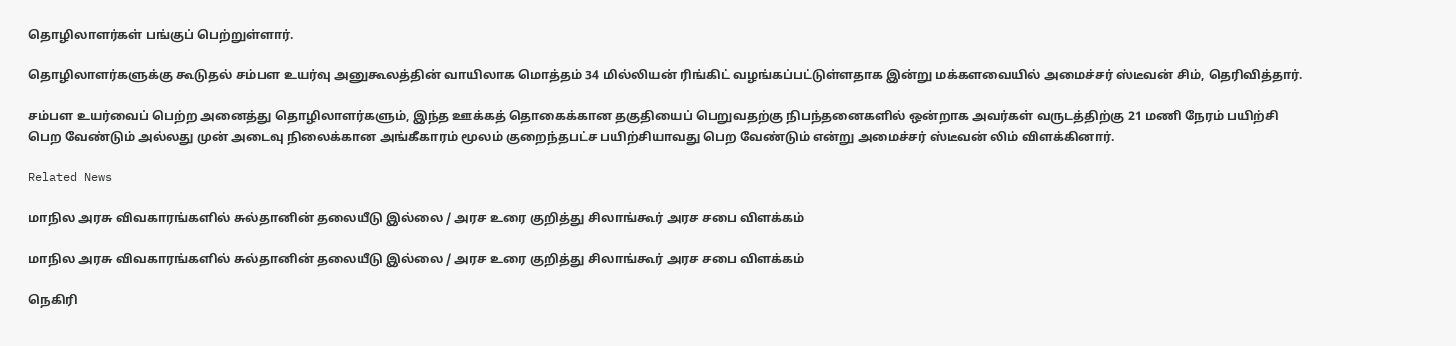தொழிலாளர்கள் பங்குப் பெற்றுள்ளார்.

தொழிலாளர்களுக்கு கூடுதல் சம்பள உயர்வு அனுகூலத்தின் வாயிலாக மொத்தம் 34 மில்லியன் ரிங்கிட் வழங்கப்பட்டுள்ளதாக இன்று மக்களவையில் அமைச்சர் ஸ்டீவன் சிம், தெரிவித்தார்.

சம்பள உயர்வைப் பெற்ற அனைத்து தொழிலாளர்களும், இந்த ஊக்கத் தொகைக்கான தகுதியைப் பெறுவதற்கு நிபந்தனைகளில் ஒன்றாக அவர்கள் வருடத்திற்கு 21 மணி நேரம் பயிற்சி பெற வேண்டும் அல்லது முன் அடைவு நிலைக்கான அங்கீகாரம் மூலம் குறைந்தபட்ச பயிற்சியாவது பெற வேண்டும் என்று அமைச்சர் ஸ்டீவன் லிம் விளக்கினார்.

Related News

மாநில அரசு விவகாரங்களில் சுல்தானின் தலையீடு இல்லை / அரச உரை குறித்து சிலாங்கூர் அரச சபை விளக்கம்

மாநில அரசு விவகாரங்களில் சுல்தானின் தலையீடு இல்லை / அரச உரை குறித்து சிலாங்கூர் அரச சபை விளக்கம்

நெகிரி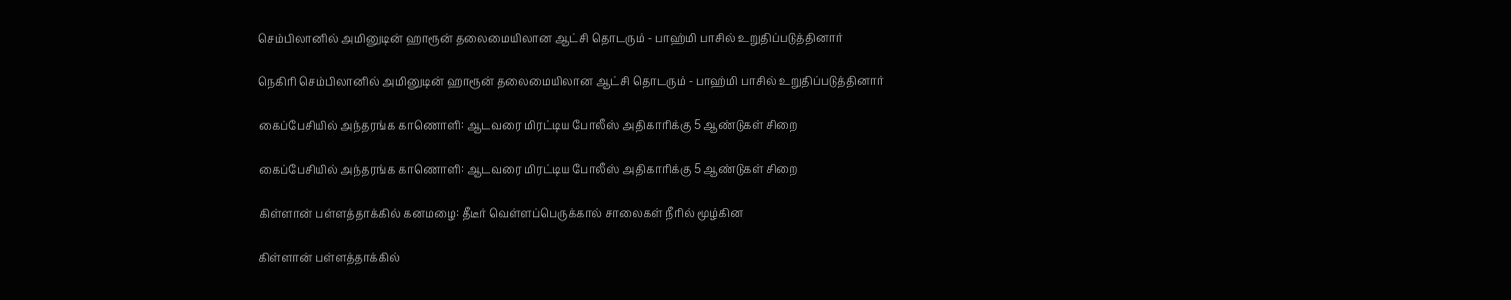செம்பிலானில் அமினுடின் ஹாரூன் தலைமையிலான ஆட்சி தொடரும் - பாஹ்மி பாசில் உறுதிப்படுத்தினார்

நெகிரி செம்பிலானில் அமினுடின் ஹாரூன் தலைமையிலான ஆட்சி தொடரும் - பாஹ்மி பாசில் உறுதிப்படுத்தினார்

கைப்பேசியில் அந்தரங்க காணொளி: ஆடவரை மிரட்டிய போலீஸ் அதிகாரிக்கு 5 ஆண்டுகள் சிறை

கைப்பேசியில் அந்தரங்க காணொளி: ஆடவரை மிரட்டிய போலீஸ் அதிகாரிக்கு 5 ஆண்டுகள் சிறை

கிள்ளான் பள்ளத்தாக்கில் கனமழை: தீடீர் வெள்ளப்பெருக்கால் சாலைகள் நீரில் மூழ்கின

கிள்ளான் பள்ளத்தாக்கில்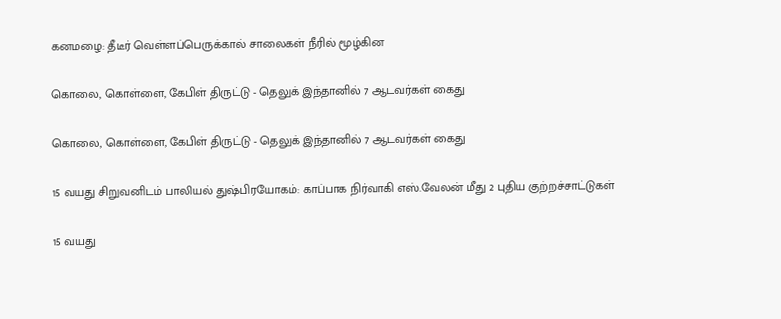கனமழை: தீடீர் வெள்ளப்பெருக்கால் சாலைகள் நீரில் மூழ்கின

கொலை, கொள்ளை, கேபிள் திருட்டு - தெலுக் இந்தானில் 7 ஆடவர்கள் கைது

கொலை, கொள்ளை, கேபிள் திருட்டு - தெலுக் இந்தானில் 7 ஆடவர்கள் கைது

15 வயது சிறுவனிடம் பாலியல் துஷ்பிரயோகம்: காப்பாக நிர்வாகி எஸ்.வேலன் மீது 2 புதிய குற்றச்சாட்டுகள்

15 வயது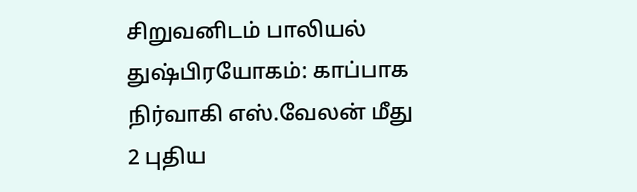சிறுவனிடம் பாலியல் துஷ்பிரயோகம்: காப்பாக நிர்வாகி எஸ்.வேலன் மீது 2 புதிய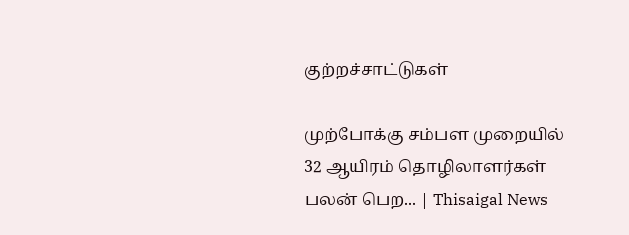குற்றச்சாட்டுகள்

முற்போக்கு சம்பள முறையில் 32 ஆயிரம் தொழிலாளர்கள் பலன் பெற... | Thisaigal News